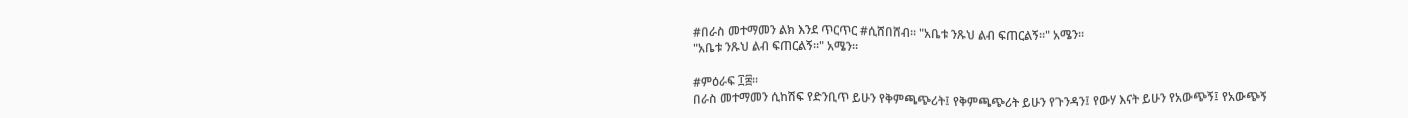#በራስ መተማመን ልክ እንደ ጥርጥር #ሲሸበሸብ። "አቤቱ ንጹህ ልብ ፍጠርልኝ።" አሜን።
"አቤቱ ንጹህ ልብ ፍጠርልኝ።" አሜን።

#ምዕራፍ ፲፰።
በራስ መተማመን ሲከሽፍ የድንቢጥ ይሁን የቅምጫጭሪት፤ የቅምጫጭሪት ይሁን የጉንዳን፤ የውሃ እናት ይሁን የአውጭኝ፤ የአውጭኝ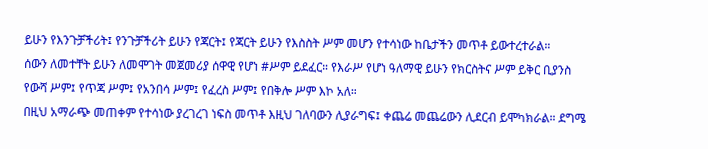ይሁን የእንጉቻችሪት፤ የንጉቻችሪት ይሁን የጃርት፤ የጃርት ይሁን የእስስት ሥም መሆን የተሳነው ከቤታችን መጥቶ ይውተረተራል።
ሰውን ለመተቸት ይሁን ለመሞገት መጀመሪያ ሰዋዊ የሆነ #ሥም ይደፈር። የእራሥ የሆነ ዓለማዊ ይሁን የክርስትና ሥም ይቅር ቢያንስ የውሻ ሥም፤ የጥጃ ሥም፤ የአንበሳ ሥም፤ የፈረስ ሥም፤ የበቅሎ ሥም እኮ አለ።
በዚህ አማራጭ መጠቀም የተሳነው ያረገረገ ነፍስ መጥቶ እዚህ ገለባውን ሊያራግፍ፤ ቀጨሬ መጨሬውን ሊደርብ ይሞካክራል። ደግሜ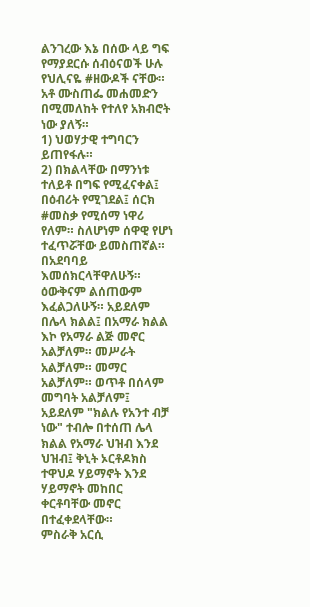ልንገረው እኔ በሰው ላይ ግፍ የማያደርሱ ሰብዕናወች ሁሉ የህሊናዬ #ዘውዶች ናቸው።
አቶ ሙስጠፌ መሐመድን በሚመለከት የተለየ አክብሮት ነው ያለኝ።
1) ህወሃታዊ ተግባርን ይጠየፋሉ።
2) በክልላቸው በማንነቱ ተለይቶ በግፍ የሚፈናቀል፤ በዕብሪት የሚገደል፤ ሰርክ #መስቃ የሚሰማ ነዋሪ የለም። ስለሆነም ሰዋዊ የሆነ ተፈጥሯቸው ይመስጠኛል። በአደባባይ እመሰክርላቸዋለሁኝ።
ዕውቅናም ልሰጠውም እፈልጋለሁኝ። አይደለም በሌላ ክልል፤ በአማራ ክልል እኮ የአማራ ልጅ መኖር አልቻለም። መሥራት አልቻለም። መማር አልቻለም። ወጥቶ በሰላም መግባት አልቻለም፤ አይደለም "ክልሉ የአንተ ብቻ ነው" ተብሎ በተሰጠ ሌላ ክልል የአማራ ህዝብ እንደ ህዝብ፤ ቅኒት ኦርቶዶክስ ተዋህዶ ሃይማኖት እንደ ሃይማኖት መከበር ቀርቶባቸው መኖር በተፈቀደላቸው።
ምስራቅ አርሲ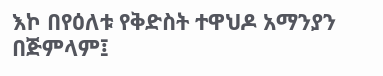እኮ በየዕለቱ የቅድስት ተዋህዶ አማንያን በጅምላም፤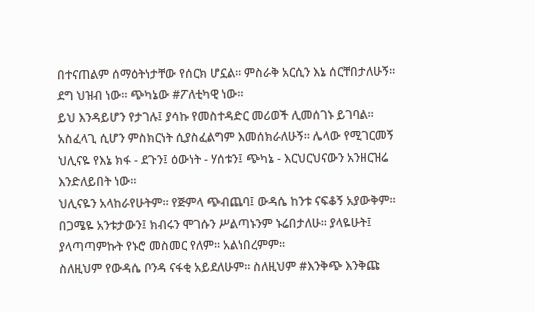በተናጠልም ሰማዕትነታቸው የሰርክ ሆኗል። ምስራቅ አርሲን እኔ ሰርቸበታለሁኝ። ደግ ህዝብ ነው። ጭካኔው #ፖለቲካዊ ነው።
ይህ እንዳይሆን የታገሉ፤ ያሳኩ የመስተዳድር መሪወች ሊመሰገኑ ይገባል። አስፈላጊ ሲሆን ምስክርነት ሲያስፈልግም እመሰክራለሁኝ። ሌላው የሚገርመኝ ህሊናዬ የእኔ ክፋ - ደጉን፤ ዕውነት - ሃሰቱን፤ ጭካኔ - እርህርህናውን አንዘርዝሬ እንድለይበት ነው።
ህሊናዬን አላከራየሁትም። የጅምላ ጭብጨባ፤ ውዳሴ ከንቱ ናፍቆኝ አያውቅም። በጋሜዬ አንቱታውን፤ ክብሩን ሞገሱን ሥልጣኑንም ኑሬበታለሁ። ያላዬሁት፤ ያላጣጣምኩት የኑሮ መስመር የለም። አልነበረምም።
ስለዚህም የውዳሴ ቦንዳ ናፋቂ አይደለሁም። ስለዚህም #እንቅጭ እንቅጩ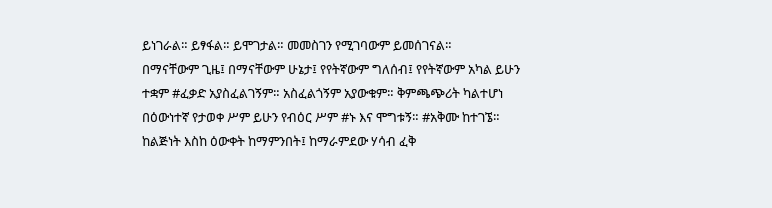ይነገራል። ይፃፋል። ይሞገታል። መመስገን የሚገባውም ይመሰገናል።
በማናቸውም ጊዜ፤ በማናቸውም ሁኔታ፤ የየትኛውም ግለሰብ፤ የየትኛውም አካል ይሁን ተቋም #ፈቃድ አያስፈልገኝም። አስፈልጎኝም አያውቁም። ቅምጫጭሪት ካልተሆነ በዕውነተኛ የታወቀ ሥም ይሁን የብዕር ሥም #ኑ እና ሞግቱኝ። #አቅሙ ከተገኜ።
ከልጅነት እስከ ዕውቀት ከማምንበት፤ ከማራምደው ሃሳብ ፈቅ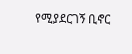የሚያደርገኝ ቢኖር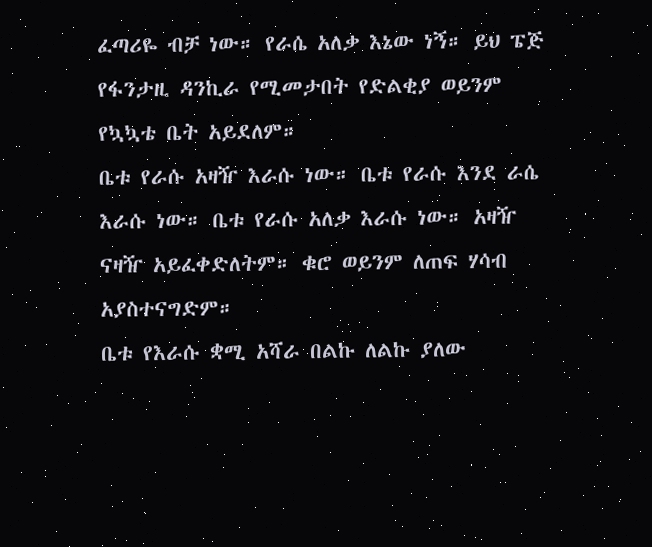ፈጣሪዬ ብቻ ነው። የራሴ አለቃ እኔው ነኝ። ይህ ፔጅ የፋንታዚ ዳንኪራ የሚመታበት የድልቂያ ወይንም የኳኳቴ ቤት አይደለም።
ቤቱ የራሱ አዛዥ እራሱ ነው። ቤቱ የራሱ እንደ ራሴ እራሱ ነው። ቤቱ የራሱ አለቃ እራሱ ነው። አዛዥ ናዛዥ አይፈቀድለትም። ቁሮ ወይንም ለጠፍ ሃሳብ አያስተናግድም።
ቤቱ የእራሱ ቋሚ አሻራ በልኩ ለልኩ ያለው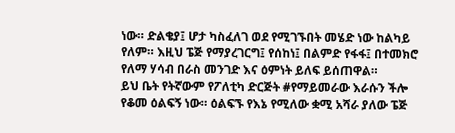ነው። ድልቄያ፤ ሆታ ካስፈለገ ወደ የሚገኙበት መሄድ ነው ከልካይ የለም። እዚህ ፔጅ የማያረገርግ፤ የሰከነ፤ በልምድ የፋፋ፤ በተመክሮ የለማ ሃሳብ በራስ መንገድ እና ዕምነት ይለፍ ይሰጠዋል።
ይህ ቤት የትኛውም የፖለቲካ ድርጅት #የማይመራው እራሱን ችሎ የቆመ ዕልፍኝ ነው። ዕልፍኙ የእኔ የሚለው ቋሚ አሻራ ያለው ፔጅ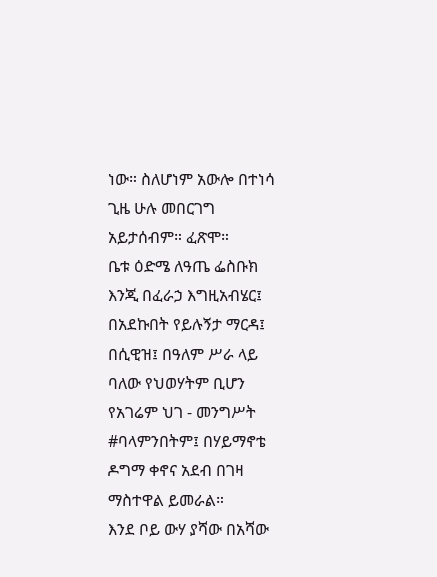ነው። ስለሆነም አውሎ በተነሳ ጊዜ ሁሉ መበርገግ አይታሰብም። ፈጽሞ።
ቤቱ ዕድሜ ለዓጤ ፌስቡክ እንጂ በፈራኃ እግዚአብሄር፤ በአደኩበት የይሉኝታ ማርዳ፤ በሲዊዝ፤ በዓለም ሥራ ላይ ባለው የህወሃትም ቢሆን የአገሬም ህገ - መንግሥት #ባላምንበትም፤ በሃይማኖቴ ዶግማ ቀኖና አደብ በገዛ ማስተዋል ይመራል።
እንደ ቦይ ውሃ ያሻው በአሻው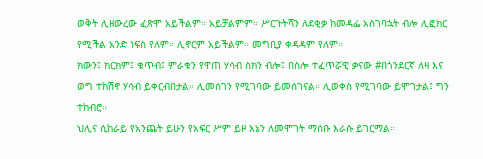ወቅት ሊዘውረው ፈጽሞ አይችልም። አይቻልምም። ሥርጉትሻን ለደቂቃ ከመዳፌ አስገባኋት ብሎ ሊፎክር የሚችል አንድ ነፍስ የለም። ሊኖርም አይችልም። መግቢያ ቀዳዳም የለም።
ክውን፤ ክርክም፤ ቁጥብ፤ ምራቁን የዋጠ ሃሳብ ስክን ብሎ፤ በስሎ ተፈጥሯዊ ቃናው #በጎንደርኛ ለዛ እና ወግ ተከሽኖ ሃሳብ ይቀርብበታል። ሊመሰገን የሚገባው ይመሰገናል። ሊወቀስ የሚገባው ይሞገታል፤ ግን ተከብሮ።
ህሊና ሲከራይ የአንጨት ይሁን የአፍር ሥም ይዞ እኔን ለመሞገት ማሰቡ እራሱ ይገርማል።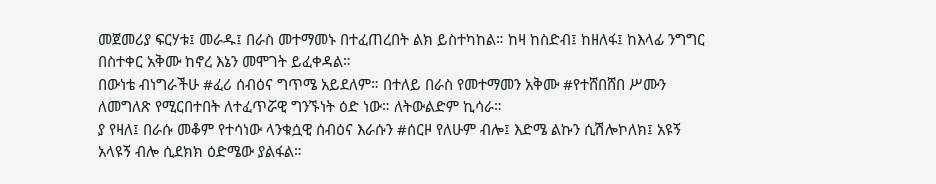መጀመሪያ ፍርሃቱ፤ መራዱ፤ በራስ መተማመኑ በተፈጠረበት ልክ ይስተካከል። ከዛ ከስድብ፤ ከዘለፋ፤ ከእላፊ ንግግር በስተቀር አቅሙ ከኖረ እኔን መሞገት ይፈቀዳል።
በውነቴ ብነግራችሁ #ፈሪ ሰብዕና ግጥሜ አይደለም። በተለይ በራስ የመተማመን አቅሙ #የተሸበሸበ ሥሙን ለመግለጽ የሚርበተበት ለተፈጥሯዊ ግንኙነት ዕድ ነው። ለትውልድም ኪሳራ።
ያ የዛለ፤ በራሱ መቆም የተሳነው ላንቁሷዊ ሰብዕና እራሱን #ሰርዞ የለሁም ብሎ፤ እድሜ ልኩን ሲሽሎኮለክ፤ አዩኝ አላዩኝ ብሎ ሲደክክ ዕድሜው ያልፋል።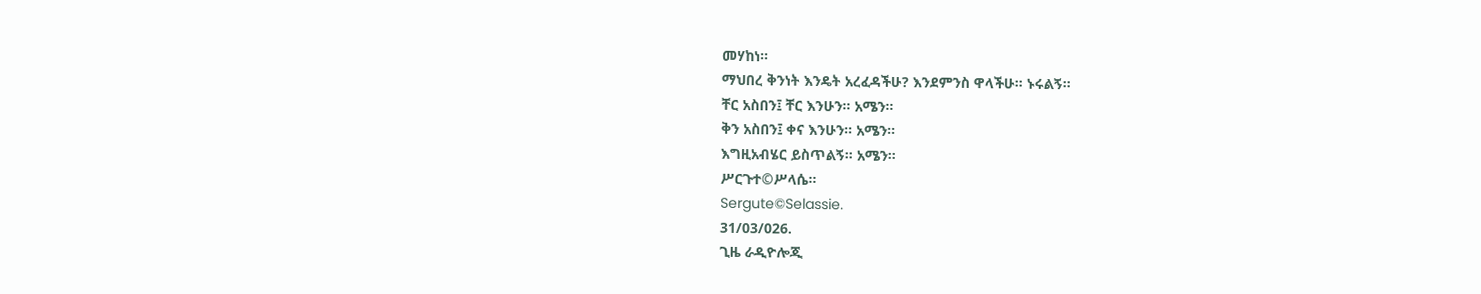መሃከነ።
ማህበረ ቅንነት እንዴት አረፈዳችሁ? እንደምንስ ዋላችሁ። ኑሩልኝ።
ቸር አስበን፤ ቸር እንሁን። አሜን።
ቅን አስበን፤ ቀና እንሁን። አሜን።
እግዚአብሄር ይስጥልኝ። አሜን።
ሥርጉተ©ሥላሴ።
Sergute©Selassie.
31/03/026.
ጊዜ ራዲዮሎጂ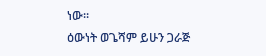ነው።
ዕውነት ወጌሻም ይሁን ጋራጅ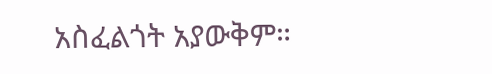አስፈልጎት አያውቅም።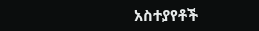አስተያየቶች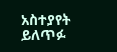አስተያየት ይለጥፉ